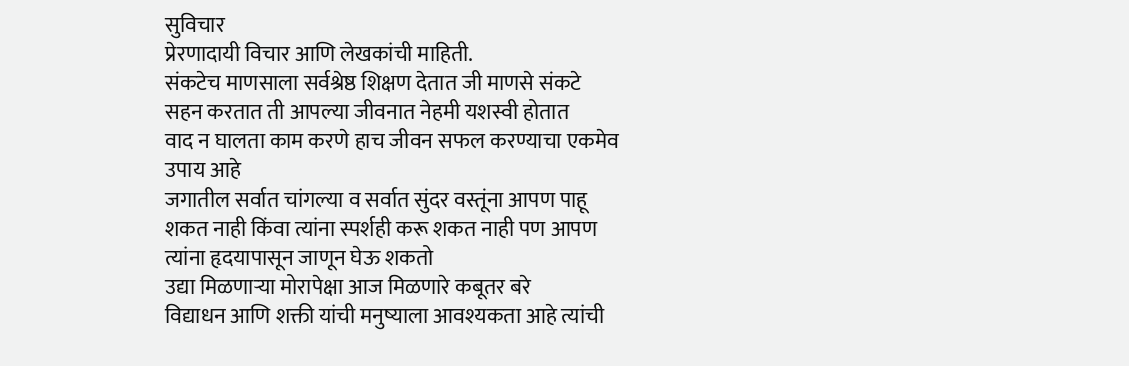सुविचार
प्रेरणादायी विचार आणि लेखकांची माहिती.
संकटेच माणसाला सर्वश्रेष्ठ शिक्षण देतात जी माणसे संकटे सहन करतात ती आपल्या जीवनात नेहमी यशस्वी होतात
वाद न घालता काम करणे हाच जीवन सफल करण्याचा एकमेव उपाय आहे
जगातील सर्वात चांगल्या व सर्वात सुंदर वस्तूंना आपण पाहू शकत नाही किंवा त्यांना स्पर्शही करू शकत नाही पण आपण त्यांना हृदयापासून जाणून घेऊ शकतो
उद्या मिळणाऱ्या मोरापेक्षा आज मिळणारे कबूतर बरे
विद्याधन आणि शक्ती यांची मनुष्याला आवश्यकता आहे त्यांची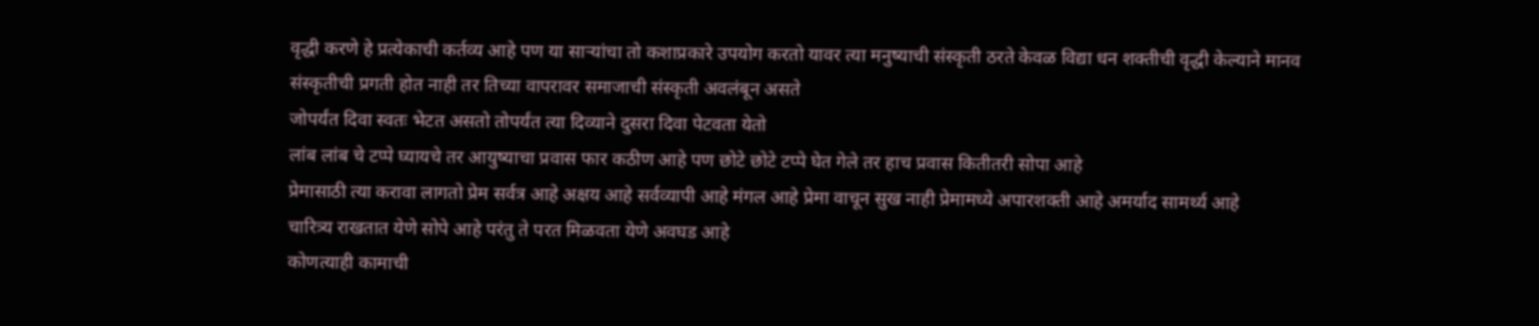वृद्धी करणे हे प्रत्येकाची कर्तव्य आहे पण या साऱ्यांचा तो कशाप्रकारे उपयोग करतो यावर त्या मनुष्याची संस्कृती ठरते केवळ विद्या धन शक्तीची वृद्धी केल्याने मानव संस्कृतीची प्रगती होत नाही तर तिच्या वापरावर समाजाची संस्कृती अवलंबून असते
जोपर्यंत दिवा स्वतः भेटत असतो तोपर्यंत त्या दिव्याने दुसरा दिवा पेटवता येतो
लांब लांब चे टप्पे घ्यायचे तर आयुष्याचा प्रवास फार कठीण आहे पण छोटे छोटे टप्पे घेत गेले तर हाच प्रवास कितीतरी सोपा आहे
प्रेमासाठी त्या करावा लागतो प्रेम सर्वत्र आहे अक्षय आहे सर्वव्यापी आहे मंगल आहे प्रेमा वाचून सुख नाही प्रेमामध्ये अपारशक्ती आहे अमर्याद सामर्थ्य आहे
चारित्र्य राखतात येणे सोपे आहे परंतु ते परत मिळवता येणे अवघड आहे
कोणत्याही कामाची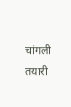चांगली तयारी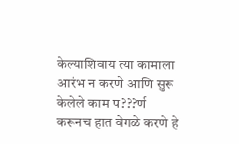केल्याशिवाय त्या कामाला आरंभ न करणे आणि सुरू केलेले काम प???र्ण करूनच हात वेगळे करणे हे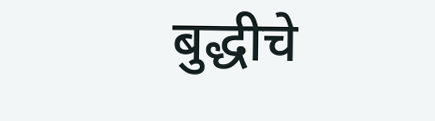बुद्धीचे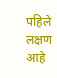पहिले लक्षण आहे